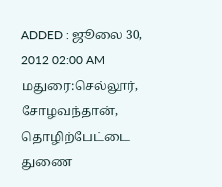ADDED : ஜூலை 30, 2012 02:00 AM
மதுரை:செல்லூர், சோழவந்தான், தொழிற்பேட்டை துணை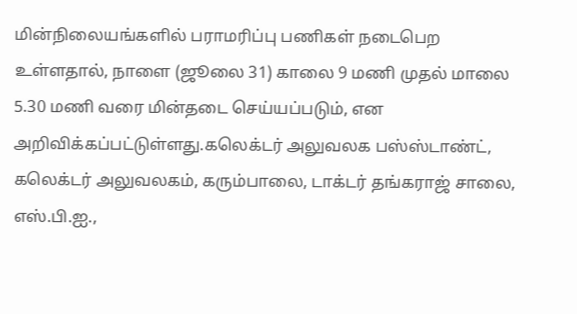மின்நிலையங்களில் பராமரிப்பு பணிகள் நடைபெற உள்ளதால், நாளை (ஜூலை 31) காலை 9 மணி முதல் மாலை 5.30 மணி வரை மின்தடை செய்யப்படும், என அறிவிக்கப்பட்டுள்ளது.கலெக்டர் அலுவலக பஸ்ஸ்டாண்ட், கலெக்டர் அலுவலகம், கரும்பாலை, டாக்டர் தங்கராஜ் சாலை, எஸ்.பி.ஐ.,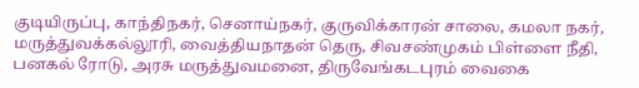குடியிருப்பு, காந்திநகர், செனாய்நகர், குருவிக்காரன் சாலை, கமலா நகர், மருத்துவக்கல்லூரி, வைத்தியநாதன் தெரு, சிவசண்முகம் பிள்ளை நீதி, பனகல் ரோடு, அரசு மருத்துவமனை, திருவேங்கடபுரம் வைகை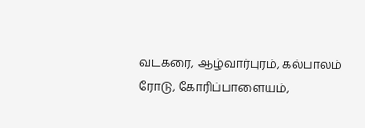வடகரை, ஆழ்வார்புரம், கல்பாலம் ரோடு, கோரிப்பாளையம்,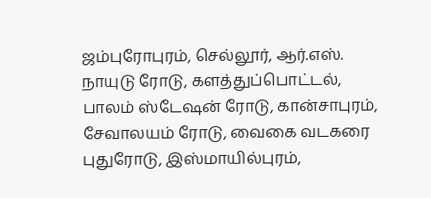ஜம்புரோபுரம், செல்லூர், ஆர்.எஸ்.
நாயுடு ரோடு, களத்துப்பொட்டல், பாலம் ஸ்டேஷன் ரோடு, கான்சாபுரம், சேவாலயம் ரோடு, வைகை வடகரை புதுரோடு, இஸ்மாயில்புரம்,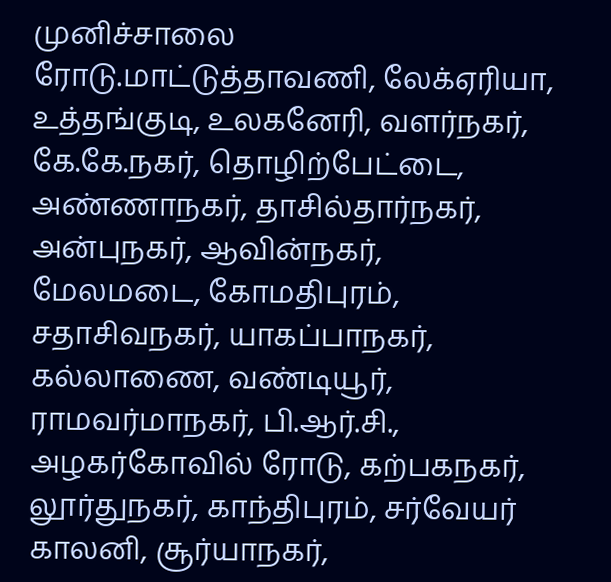முனிச்சாலை ரோடு.மாட்டுத்தாவணி, லேக்ஏரியா, உத்தங்குடி, உலகனேரி, வளர்நகர், கே.கே.நகர், தொழிற்பேட்டை, அண்ணாநகர், தாசில்தார்நகர், அன்புநகர், ஆவின்நகர், மேலமடை, கோமதிபுரம், சதாசிவநகர், யாகப்பாநகர், கல்லாணை, வண்டியூர், ராமவர்மாநகர், பி.ஆர்.சி., அழகர்கோவில் ரோடு, கற்பகநகர், லூர்துநகர், காந்திபுரம், சர்வேயர் காலனி, சூர்யாநகர்,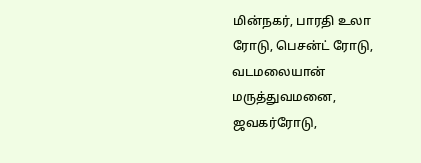மின்நகர், பாரதி உலா ரோடு, பெசன்ட் ரோடு, வடமலையான் மருத்துவமனை, ஜவகர்ரோடு,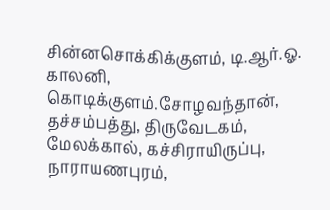சின்னசொக்கிக்குளம், டி.ஆர்.ஓ. காலனி, கொடிக்குளம்.சோழவந்தான், தச்சம்பத்து, திருவேடகம், மேலக்கால், கச்சிராயிருப்பு, நாராயணபுரம்,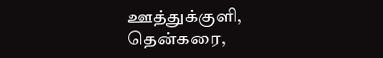ஊத்துக்குளி, தென்கரை,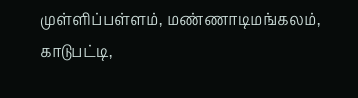முள்ளிப்பள்ளம், மண்ணாடிமங்கலம், காடுபட்டி,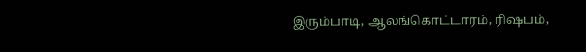இரும்பாடி, ஆலங்கொட்டாரம், ரிஷபம்,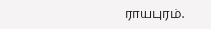ராயபுரம்.